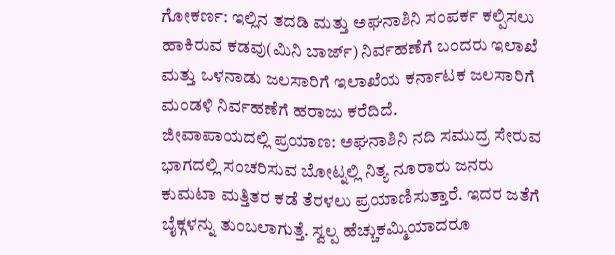ಗೋಕರ್ಣ: ಇಲ್ಲಿನ ತದಡಿ ಮತ್ತು ಅಘನಾಶಿನಿ ಸಂಪರ್ಕ ಕಲ್ಪಿಸಲು ಹಾಕಿರುವ ಕಡವು(ಮಿನಿ ಬಾರ್ಜ್) ನಿರ್ವಹಣೆಗೆ ಬಂದರು ಇಲಾಖೆ ಮತ್ತು ಒಳನಾಡು ಜಲಸಾರಿಗೆ ಇಲಾಖೆಯ ಕರ್ನಾಟಕ ಜಲಸಾರಿಗೆ ಮಂಡಳಿ ನಿರ್ವಹಣೆಗೆ ಹರಾಜು ಕರೆದಿದೆ.
ಜೀವಾಪಾಯದಲ್ಲಿ ಪ್ರಯಾಣ: ಅಘನಾಶಿನಿ ನದಿ ಸಮುದ್ರ ಸೇರುವ ಭಾಗದಲ್ಲಿ ಸಂಚರಿಸುವ ಬೋಟ್ನಲ್ಲಿ ನಿತ್ಯ ನೂರಾರು ಜನರು ಕುಮಟಾ ಮತ್ತಿತರ ಕಡೆ ತೆರಳಲು ಪ್ರಯಾಣಿಸುತ್ತಾರೆ. ಇದರ ಜತೆಗೆ ಬೈಕ್ಗಳನ್ನು ತುಂಬಲಾಗುತ್ತೆ. ಸ್ವಲ್ಪ ಹೆಚ್ಚುಕಮ್ಮಿಯಾದರೂ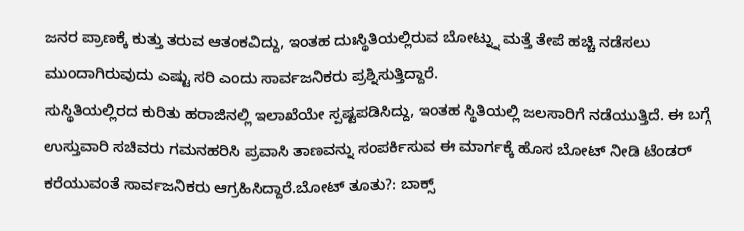ಜನರ ಪ್ರಾಣಕ್ಕೆ ಕುತ್ತು ತರುವ ಆತಂಕವಿದ್ದು, ಇಂತಹ ದುಃಸ್ಥಿತಿಯಲ್ಲಿರುವ ಬೋಟ್ನ್ನು ಮತ್ತೆ ತೇಪೆ ಹಚ್ಚಿ ನಡೆಸಲು ಮುಂದಾಗಿರುವುದು ಎಷ್ಟು ಸರಿ ಎಂದು ಸಾರ್ವಜನಿಕರು ಪ್ರಶ್ನಿಸುತ್ತಿದ್ದಾರೆ.
ಸುಸ್ಥಿತಿಯಲ್ಲಿರದ ಕುರಿತು ಹರಾಜಿನಲ್ಲಿ ಇಲಾಖೆಯೇ ಸ್ಪಷ್ಟಪಡಿಸಿದ್ದು, ಇಂತಹ ಸ್ಥಿತಿಯಲ್ಲಿ ಜಲಸಾರಿಗೆ ನಡೆಯುತ್ತಿದೆ. ಈ ಬಗ್ಗೆ ಉಸ್ತುವಾರಿ ಸಚಿವರು ಗಮನಹರಿಸಿ ಪ್ರವಾಸಿ ತಾಣವನ್ನು ಸಂಪರ್ಕಿಸುವ ಈ ಮಾರ್ಗಕ್ಕೆ ಹೊಸ ಬೋಟ್ ನೀಡಿ ಟೆಂಡರ್ ಕರೆಯುವಂತೆ ಸಾರ್ವಜನಿಕರು ಆಗ್ರಹಿಸಿದ್ದಾರೆ.ಬೋಟ್ ತೂತು?: ಬಾಕ್ಸ್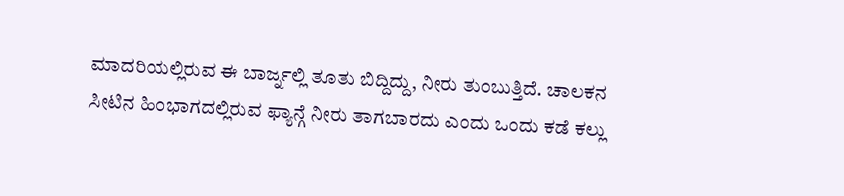ಮಾದರಿಯಲ್ಲಿರುವ ಈ ಬಾರ್ಜ್ನಲ್ಲಿ ತೂತು ಬಿದ್ದಿದ್ದು, ನೀರು ತುಂಬುತ್ತಿದೆ. ಚಾಲಕನ ಸೀಟಿನ ಹಿಂಭಾಗದಲ್ಲಿರುವ ಫ್ಯಾನ್ಗೆ ನೀರು ತಾಗಬಾರದು ಎಂದು ಒಂದು ಕಡೆ ಕಲ್ಲು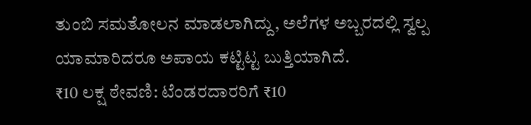ತುಂಬಿ ಸಮತೋಲನ ಮಾಡಲಾಗಿದ್ದು, ಅಲೆಗಳ ಅಬ್ಬರದಲ್ಲಿ ಸ್ವಲ್ಪ ಯಾಮಾರಿದರೂ ಅಪಾಯ ಕಟ್ಟಿಟ್ಟ ಬುತ್ತಿಯಾಗಿದೆ.
₹10 ಲಕ್ಷ ಠೇವಣಿ: ಟೆಂಡರದಾರರಿಗೆ ₹10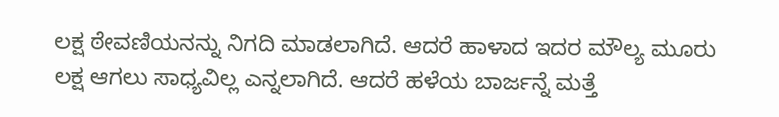ಲಕ್ಷ ಠೇವಣಿಯನನ್ನು ನಿಗದಿ ಮಾಡಲಾಗಿದೆ. ಆದರೆ ಹಾಳಾದ ಇದರ ಮೌಲ್ಯ ಮೂರು ಲಕ್ಷ ಆಗಲು ಸಾಧ್ಯವಿಲ್ಲ ಎನ್ನಲಾಗಿದೆ. ಆದರೆ ಹಳೆಯ ಬಾರ್ಜನ್ನೆ ಮತ್ತೆ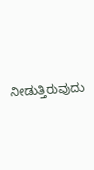ನೀಡುತ್ತಿರುವುದು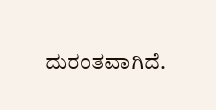ದುರಂತವಾಗಿದೆ.